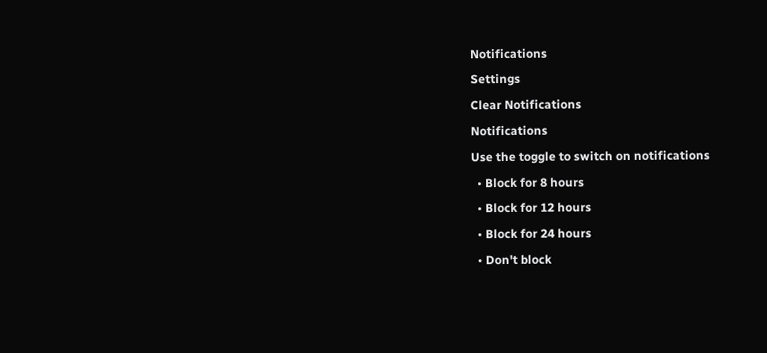Notifications
Settings
Clear Notifications
Notifications
Use the toggle to switch on notifications
  • Block for 8 hours
  • Block for 12 hours
  • Block for 24 hours
  • Don't block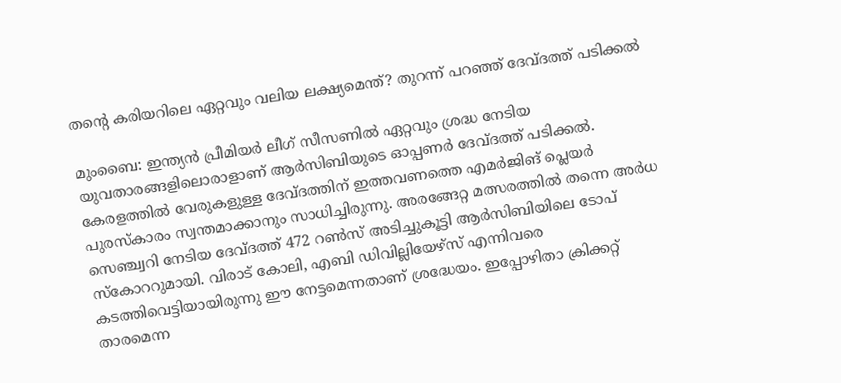തന്റെ കരിയറിലെ ഏറ്റവും വലിയ ലക്ഷ്യമെന്ത്? തുറന്ന് പറഞ്ഞ് ദേവ്ദത്ത് പടിക്കല്‍

മുംബൈ: ഇന്ത്യന്‍ പ്രീമിയര്‍ ലീഗ് സീസണില്‍ ഏറ്റവും ശ്രദ്ധ നേടിയ യുവതാരങ്ങളിലൊരാളാണ് ആര്‍സിബിയുടെ ഓപ്പണര്‍ ദേവ്ദത്ത് പടിക്കല്‍. കേരളത്തില്‍ വേരുകളുള്ള ദേവ്ദത്തിന് ഇത്തവണത്തെ എമര്‍ജിങ് പ്ലെയര്‍ പുരസ്‌കാരം സ്വന്തമാക്കാനും സാധിച്ചിരുന്നു. അരങ്ങേറ്റ മത്സരത്തില്‍ തന്നെ അര്‍ധ സെഞ്ച്വറി നേടിയ ദേവ്ദത്ത് 472 റണ്‍സ് അടിച്ചുകൂട്ടി ആര്‍സിബിയിലെ ടോപ് സ്‌കോററുമായി. വിരാട് കോലി, എബി ഡിവില്ലിയേഴ്‌സ് എന്നിവരെ കടത്തിവെട്ടിയായിരുന്നു ഈ നേട്ടമെന്നതാണ് ശ്രദ്ധേയം. ഇപ്പോഴിതാ ക്രിക്കറ്റ് താരമെന്ന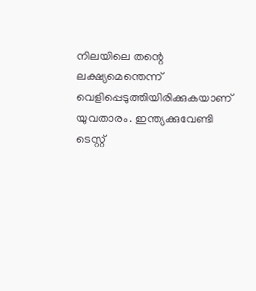നിലയിലെ തന്റെ ലക്ഷ്യമെന്തെന്ന് വെളിപ്പെടുത്തിയിരിക്കുകയാണ് യുവതാരം. ഇന്ത്യക്കുവേണ്ടി ടെസ്റ്റ്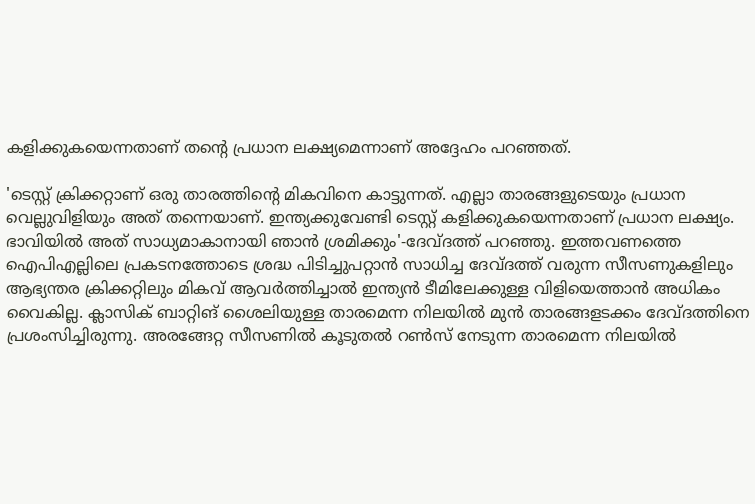കളിക്കുകയെന്നതാണ് തന്റെ പ്രധാന ലക്ഷ്യമെന്നാണ് അദ്ദേഹം പറഞ്ഞത്.

'ടെസ്റ്റ് ക്രിക്കറ്റാണ് ഒരു താരത്തിന്റെ മികവിനെ കാട്ടുന്നത്. എല്ലാ താരങ്ങളുടെയും പ്രധാന വെല്ലുവിളിയും അത് തന്നെയാണ്. ഇന്ത്യക്കുവേണ്ടി ടെസ്റ്റ് കളിക്കുകയെന്നതാണ് പ്രധാന ലക്ഷ്യം. ഭാവിയില്‍ അത് സാധ്യമാകാനായി ഞാന്‍ ശ്രമിക്കും'-ദേവ്ദത്ത് പറഞ്ഞു. ഇത്തവണത്തെ ഐപിഎല്ലിലെ പ്രകടനത്തോടെ ശ്രദ്ധ പിടിച്ചുപറ്റാന്‍ സാധിച്ച ദേവ്ദത്ത് വരുന്ന സീസണുകളിലും ആഭ്യന്തര ക്രിക്കറ്റിലും മികവ് ആവര്‍ത്തിച്ചാല്‍ ഇന്ത്യന്‍ ടീമിലേക്കുള്ള വിളിയെത്താന്‍ അധികം വൈകില്ല. ക്ലാസിക് ബാറ്റിങ് ശൈലിയുള്ള താരമെന്ന നിലയില്‍ മുന്‍ താരങ്ങളടക്കം ദേവ്ദത്തിനെ പ്രശംസിച്ചിരുന്നു. അരങ്ങേറ്റ സീസണില്‍ കൂടുതല്‍ റണ്‍സ് നേടുന്ന താരമെന്ന നിലയില്‍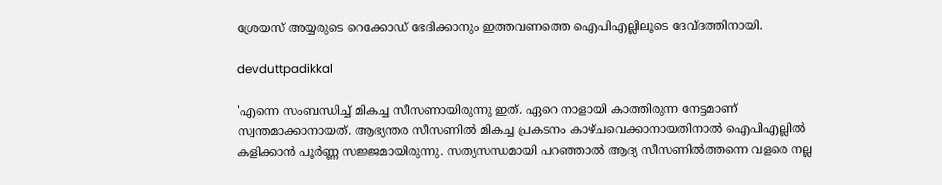ശ്രേയസ് അയ്യരുടെ റെക്കോഡ് ഭേദിക്കാനും ഇത്തവണത്തെ ഐപിഎല്ലിലൂടെ ദേവ്ദത്തിനായി.

devduttpadikkal

'എന്നെ സംബന്ധിച്ച് മികച്ച സീസണായിരുന്നു ഇത്. ഏറെ നാളായി കാത്തിരുന്ന നേട്ടമാണ് സ്വന്തമാക്കാനായത്. ആഭ്യന്തര സീസണില്‍ മികച്ച പ്രകടനം കാഴ്ചവെക്കാനായതിനാല്‍ ഐപിഎല്ലില്‍ കളിക്കാന്‍ പൂര്‍ണ്ണ സജ്ജമായിരുന്നു. സത്യസന്ധമായി പറഞ്ഞാല്‍ ആദ്യ സീസണില്‍ത്തന്നെ വളരെ നല്ല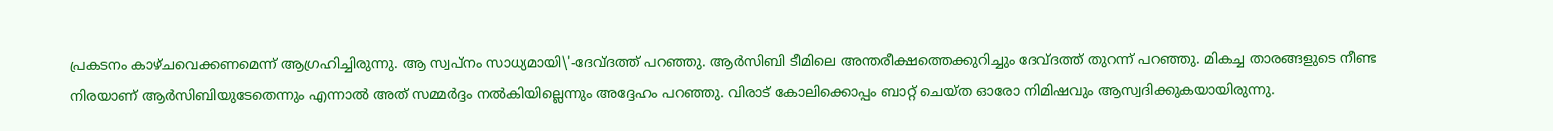പ്രകടനം കാഴ്ചവെക്കണമെന്ന് ആഗ്രഹിച്ചിരുന്നു. ആ സ്വപ്‌നം സാധ്യമായി\'-ദേവ്ദത്ത് പറഞ്ഞു. ആര്‍സിബി ടീമിലെ അന്തരീക്ഷത്തെക്കുറിച്ചും ദേവ്ദത്ത് തുറന്ന് പറഞ്ഞു. മികച്ച താരങ്ങളുടെ നീണ്ട നിരയാണ് ആര്‍സിബിയുടേതെന്നും എന്നാല്‍ അത് സമ്മര്‍ദ്ദം നല്‍കിയില്ലെന്നും അദ്ദേഹം പറഞ്ഞു. വിരാട് കോലിക്കൊപ്പം ബാറ്റ് ചെയ്ത ഓരോ നിമിഷവും ആസ്വദിക്കുകയായിരുന്നു.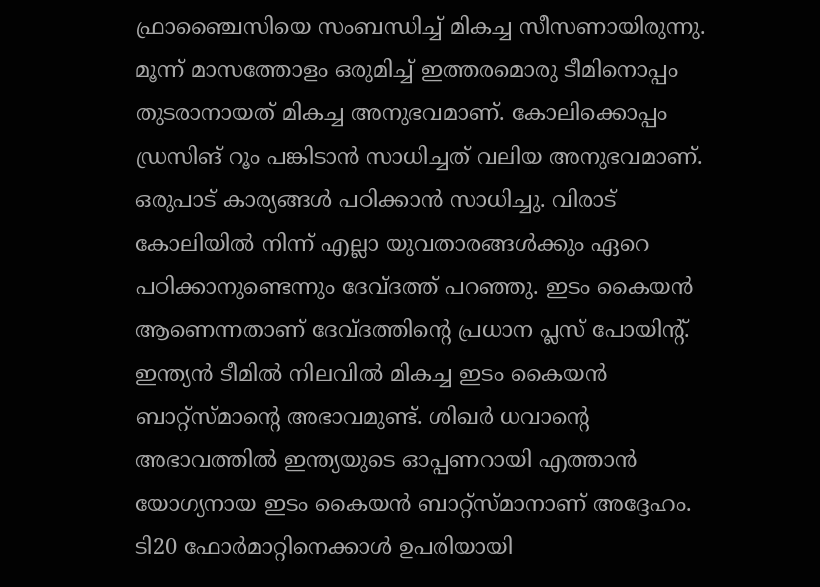ഫ്രാഞ്ചൈസിയെ സംബന്ധിച്ച് മികച്ച സീസണായിരുന്നു. മൂന്ന് മാസത്തോളം ഒരുമിച്ച് ഇത്തരമൊരു ടീമിനൊപ്പം തുടരാനായത് മികച്ച അനുഭവമാണ്. കോലിക്കൊപ്പം ഡ്രസിങ് റൂം പങ്കിടാന്‍ സാധിച്ചത് വലിയ അനുഭവമാണ്. ഒരുപാട് കാര്യങ്ങള്‍ പഠിക്കാന്‍ സാധിച്ചു. വിരാട് കോലിയില്‍ നിന്ന് എല്ലാ യുവതാരങ്ങള്‍ക്കും ഏറെ പഠിക്കാനുണ്ടെന്നും ദേവ്ദത്ത് പറഞ്ഞു. ഇടം കൈയന്‍ ആണെന്നതാണ് ദേവ്ദത്തിന്റെ പ്രധാന പ്ലസ് പോയിന്റ്. ഇന്ത്യന്‍ ടീമില്‍ നിലവില്‍ മികച്ച ഇടം കൈയന്‍ ബാറ്റ്‌സ്മാന്റെ അഭാവമുണ്ട്. ശിഖര്‍ ധവാന്റെ അഭാവത്തില്‍ ഇന്ത്യയുടെ ഓപ്പണറായി എത്താന്‍ യോഗ്യനായ ഇടം കൈയന്‍ ബാറ്റ്‌സ്മാനാണ് അദ്ദേഹം. ടി20 ഫോര്‍മാറ്റിനെക്കാള്‍ ഉപരിയായി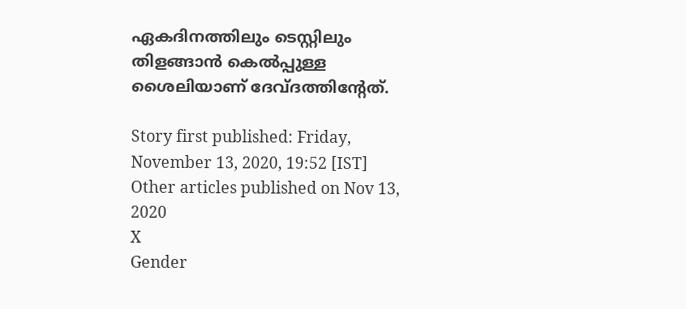ഏകദിനത്തിലും ടെസ്റ്റിലും തിളങ്ങാന്‍ കെല്‍പ്പുള്ള ശൈലിയാണ് ദേവ്ദത്തിന്റേത്.

Story first published: Friday, November 13, 2020, 19:52 [IST]
Other articles published on Nov 13, 2020
X
Gender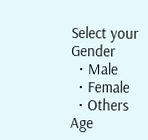Select your Gender
  • Male
  • Female
  • Others
Age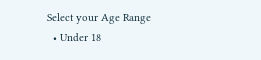Select your Age Range
  • Under 18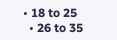• 18 to 25
  • 26 to 35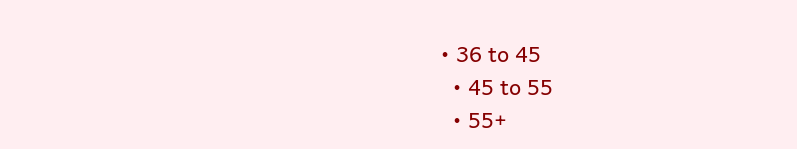• 36 to 45
  • 45 to 55
  • 55+